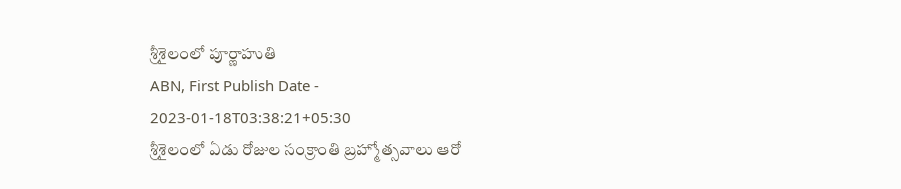శ్రీశైలంలో పూర్ణాహుతి
ABN, First Publish Date - 2023-01-18T03:38:21+05:30
శ్రీశైలంలో ఏడు రోజుల సంక్రాంతి బ్రహ్మోత్సవాలు ఆరో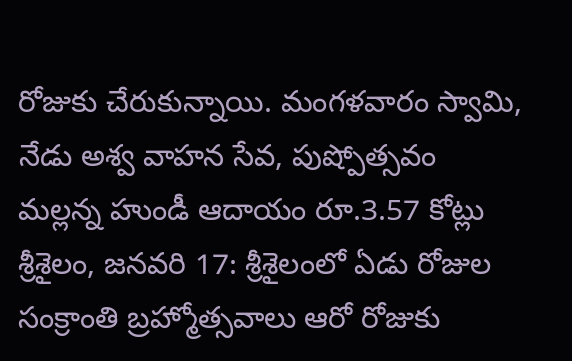రోజుకు చేరుకున్నాయి. మంగళవారం స్వామి,
నేడు అశ్వ వాహన సేవ, పుష్పోత్సవం
మల్లన్న హుండీ ఆదాయం రూ.3.57 కోట్లు
శ్రీశైలం, జనవరి 17: శ్రీశైలంలో ఏడు రోజుల సంక్రాంతి బ్రహ్మోత్సవాలు ఆరో రోజుకు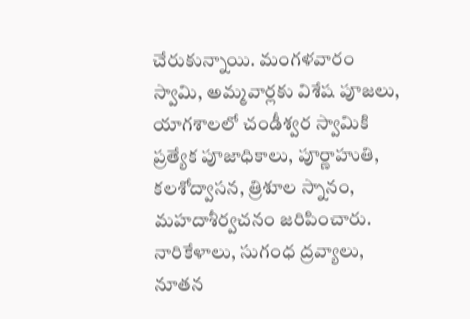చేరుకున్నాయి. మంగళవారం స్వామి, అమ్మవార్లకు విశేష పూజలు, యాగశాలలో చండీశ్వర స్వామికి ప్రత్యేక పూజాధికాలు, పూర్ణాహుతి, కలశోద్వాసన, త్రిశూల స్నానం, మహదాశీర్వచనం జరిపించారు. నారికేళాలు, సుగంధ ద్రవ్యాలు, నూతన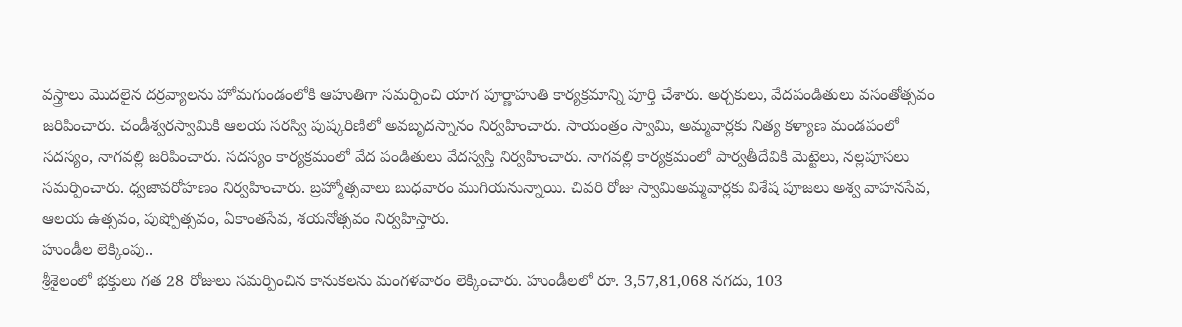వస్త్రాలు మొదలైన దర్రవ్యాలను హోమగుండంలోకి ఆహుతిగా సమర్పించి యాగ పూర్ణాహుతి కార్యక్రమాన్ని పూర్తి చేశారు. అర్చకులు, వేదపండితులు వసంతోత్సవం జరిపించారు. చండీశ్వరస్వామికి ఆలయ సరస్వి పుష్కరిణిలో అవబృదస్నానం నిర్వహించారు. సాయంత్రం స్వామి, అమ్మవార్లకు నిత్య కళ్యాణ మండపంలో సదస్యం, నాగవల్లి జరిపించారు. సదస్యం కార్యక్రమంలో వేద పండితులు వేదస్వస్తి నిర్వహించారు. నాగవల్లి కార్యక్రమంలో పార్వతీదేవికి మెట్టెలు, నల్లపూసలు సమర్పించారు. ధ్వజావరోహణం నిర్వహించారు. బ్రహ్మోత్సవాలు బుధవారం ముగియనున్నాయి. చివరి రోజు స్వామిఅమ్మవార్లకు విశేష పూజలు అశ్వ వాహనసేవ, ఆలయ ఉత్సవం, పుష్పోత్సవం, ఏకాంతసేవ, శయనోత్సవం నిర్వహిస్తారు.
హుండీల లెక్కింపు..
శ్రీశైలంలో భక్తులు గత 28 రోజులు సమర్పించిన కానుకలను మంగళవారం లెక్కించారు. హుండీలలో రూ. 3,57,81,068 నగదు, 103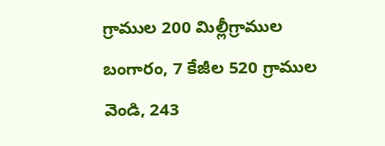గ్రాముల 200 మిల్లీగ్రాముల బంగారం, 7 కేజీల 520 గ్రాముల వెండి, 243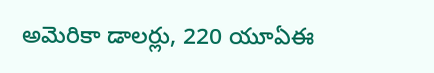అమెరికా డాలర్లు, 220 యూఏఈ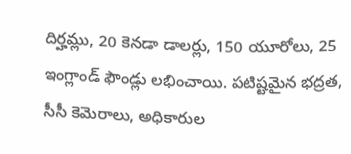దిర్హమ్లు, 20 కెనడా డాలర్లు, 150 యూరోలు, 25 ఇంగ్లాండ్ ఫౌండ్లు లభించాయి. పటిష్టమైన భద్రత, సీసీ కెమెరాలు, అధికారుల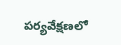పర్యవేక్షణలో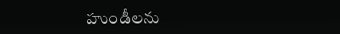హుండీలను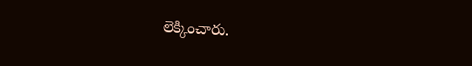లెక్కించారు.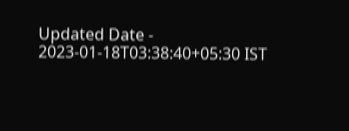Updated Date - 2023-01-18T03:38:40+05:30 IST